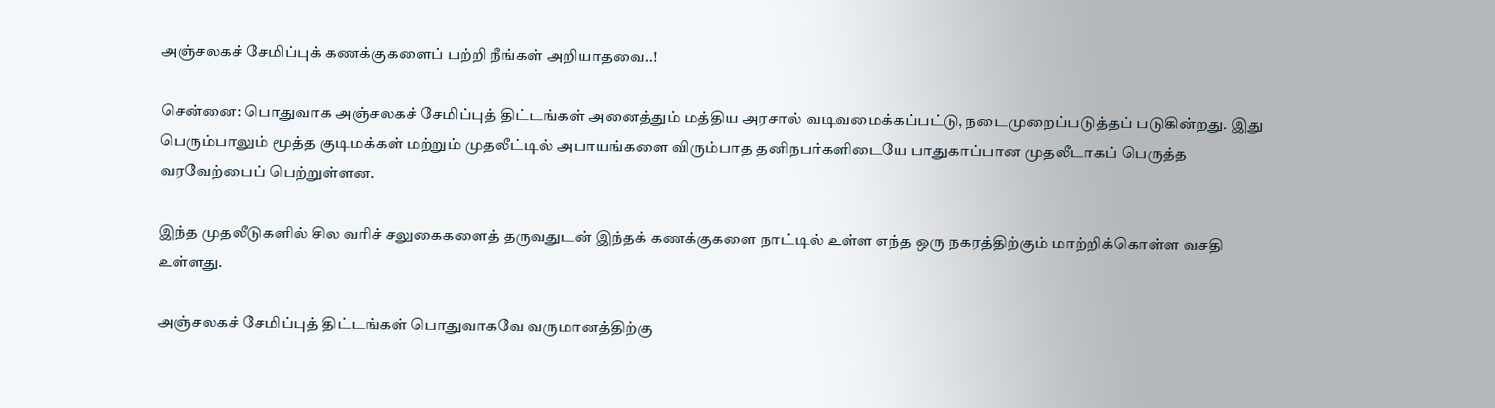அஞ்சலகச் சேமிப்புக் கணக்குகளைப் பற்றி நீங்கள் அறியாதவை..!

சென்னை: பொதுவாக அஞ்சலகச் சேமிப்புத் திட்டங்கள் அனைத்தும் மத்திய அரசால் வடிவமைக்கப்பட்டு, நடைமுறைப்படுத்தப் படுகின்றது. இது பெரும்பாலும் மூத்த குடிமக்கள் மற்றும் முதலீட்டில் அபாயங்களை விரும்பாத தனிநபர்களிடையே பாதுகாப்பான முதலீடாகப் பெருத்த வரவேற்பைப் பெற்றுள்ளன.

இந்த முதலீடுகளில் சில வரிச் சலுகைகளைத் தருவதுடன் இந்தக் கணக்குகளை நாட்டில் உள்ள எந்த ஒரு நகரத்திற்கும் மாற்றிக்கொள்ள வசதி உள்ளது.

அஞ்சலகச் சேமிப்புத் திட்டங்கள் பொதுவாகவே வருமானத்திற்கு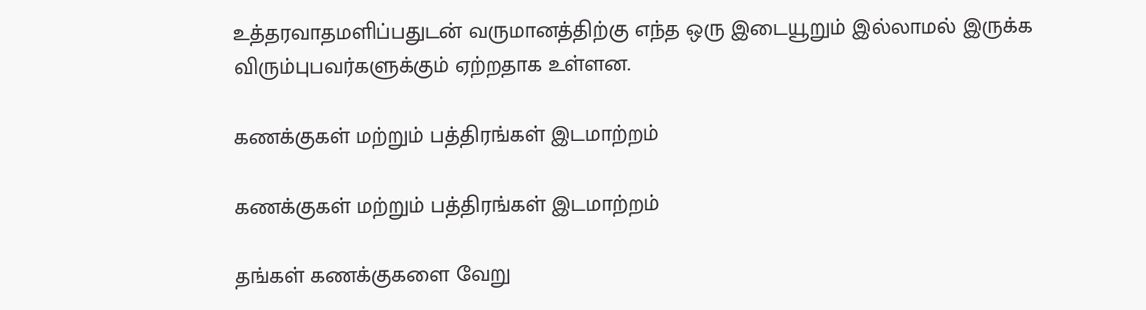உத்தரவாதமளிப்பதுடன் வருமானத்திற்கு எந்த ஒரு இடையூறும் இல்லாமல் இருக்க விரும்புபவர்களுக்கும் ஏற்றதாக உள்ளன.

கணக்குகள் மற்றும் பத்திரங்கள் இடமாற்றம்

கணக்குகள் மற்றும் பத்திரங்கள் இடமாற்றம்

தங்கள் கணக்குகளை வேறு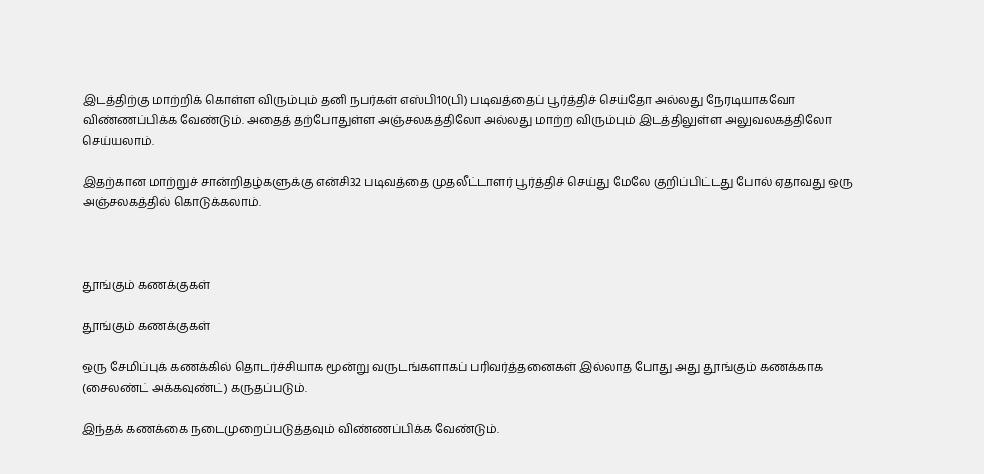இடத்திற்கு மாற்றிக் கொள்ள விரும்பும் தனி நபர்கள் எஸ்பி10(பி) படிவத்தைப் பூர்த்திச் செய்தோ அல்லது நேரடியாகவோ விண்ணப்பிக்க வேண்டும். அதைத் தற்போதுள்ள அஞ்சலகத்திலோ அல்லது மாற்ற விரும்பும் இடத்திலுள்ள அலுவலகத்திலோ செய்யலாம்.

இதற்கான மாற்றுச் சான்றிதழ்களுக்கு என்சி32 படிவத்தை முதலீட்டாளர் பூர்த்திச் செய்து மேலே குறிப்பிட்டது போல் ஏதாவது ஒரு அஞ்சலகத்தில் கொடுக்கலாம்.



தூங்கும் கணக்குகள்

தூங்கும் கணக்குகள்

ஒரு சேமிப்புக் கணக்கில் தொடர்ச்சியாக மூன்று வருடங்களாகப் பரிவர்த்தனைகள் இல்லாத போது அது தூங்கும் கணக்காக (சைலண்ட் அக்கவுண்ட்) கருதப்படும்.

இந்தக் கணக்கை நடைமுறைப்படுத்தவும் விண்ணப்பிக்க வேண்டும்.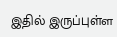இதில் இருப்புள்ள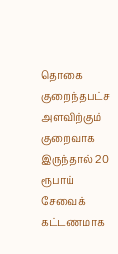தொகை குறைந்தபட்ச அளவிற்கும் குறைவாக இருந்தால் 20 ரூபாய் சேவைக் கட்டணமாக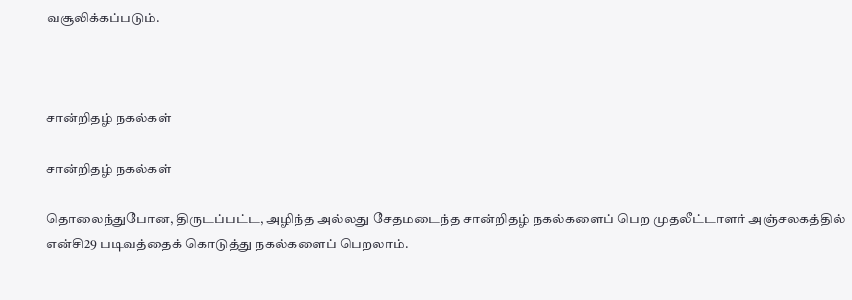வசூலிக்கப்படும்.



சான்றிதழ் நகல்கள்

சான்றிதழ் நகல்கள்

தொலைந்துபோன, திருடப்பட்ட, அழிந்த அல்லது சேதமடைந்த சான்றிதழ் நகல்களைப் பெற முதலீட்டாளர் அஞ்சலகத்தில் என்சி29 படிவத்தைக் கொடுத்து நகல்களைப் பெறலாம்.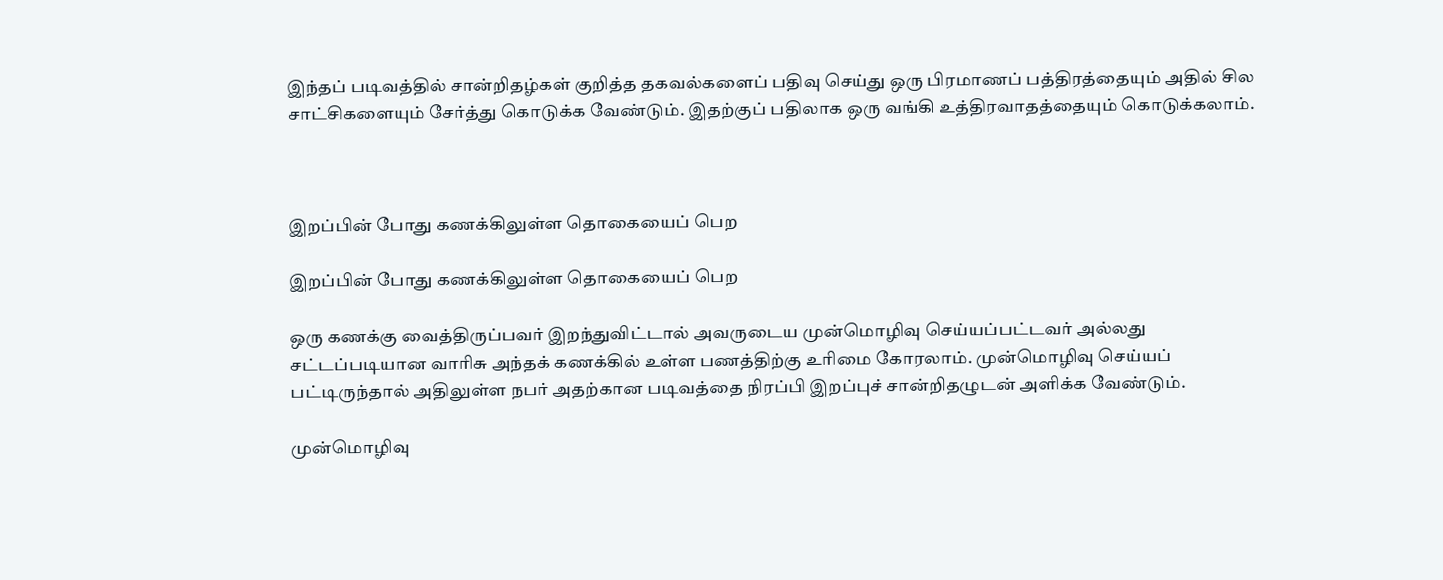இந்தப் படிவத்தில் சான்றிதழ்கள் குறித்த தகவல்களைப் பதிவு செய்து ஒரு பிரமாணப் பத்திரத்தையும் அதில் சில சாட்சிகளையும் சேர்த்து கொடுக்க வேண்டும். இதற்குப் பதிலாக ஒரு வங்கி உத்திரவாதத்தையும் கொடுக்கலாம்.



இறப்பின் போது கணக்கிலுள்ள தொகையைப் பெற

இறப்பின் போது கணக்கிலுள்ள தொகையைப் பெற

ஒரு கணக்கு வைத்திருப்பவர் இறந்துவிட்டால் அவருடைய முன்மொழிவு செய்யப்பட்டவர் அல்லது சட்டப்படியான வாரிசு அந்தக் கணக்கில் உள்ள பணத்திற்கு உரிமை கோரலாம். முன்மொழிவு செய்யப் பட்டிருந்தால் அதிலுள்ள நபர் அதற்கான படிவத்தை நிரப்பி இறப்புச் சான்றிதழுடன் அளிக்க வேண்டும்.

முன்மொழிவு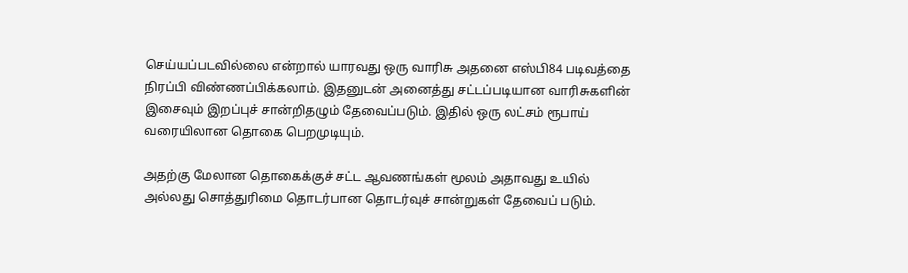செய்யப்படவில்லை என்றால் யாரவது ஒரு வாரிசு அதனை எஸ்பி84 படிவத்தை நிரப்பி விண்ணப்பிக்கலாம். இதனுடன் அனைத்து சட்டப்படியான வாரிசுகளின் இசைவும் இறப்புச் சான்றிதழும் தேவைப்படும். இதில் ஒரு லட்சம் ரூபாய் வரையிலான தொகை பெறமுடியும்.

அதற்கு மேலான தொகைக்குச் சட்ட ஆவணங்கள் மூலம் அதாவது உயில் அல்லது சொத்துரிமை தொடர்பான தொடர்வுச் சான்றுகள் தேவைப் படும்.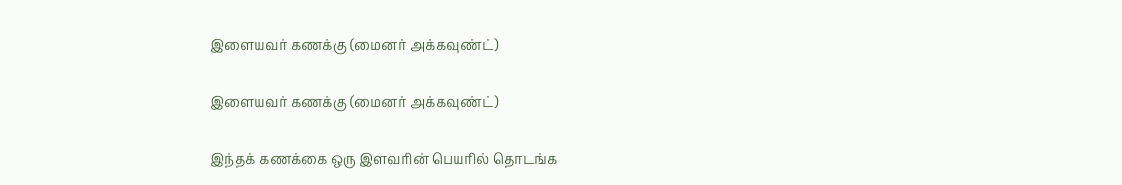இளையவர் கணக்கு (மைனர் அக்கவுண்ட்)

இளையவர் கணக்கு (மைனர் அக்கவுண்ட்)

இந்தக் கணக்கை ஒரு இளவரின் பெயரில் தொடங்க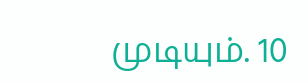முடியும். 10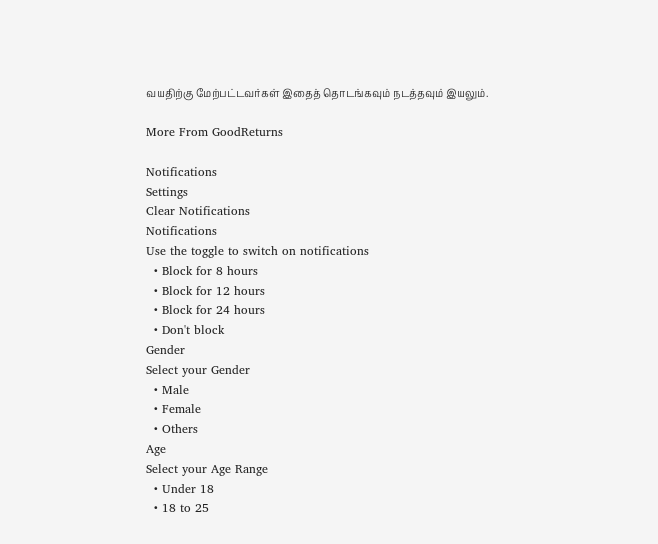வயதிற்கு மேற்பட்டவர்கள் இதைத் தொடங்கவும் நடத்தவும் இயலும்.

More From GoodReturns

Notifications
Settings
Clear Notifications
Notifications
Use the toggle to switch on notifications
  • Block for 8 hours
  • Block for 12 hours
  • Block for 24 hours
  • Don't block
Gender
Select your Gender
  • Male
  • Female
  • Others
Age
Select your Age Range
  • Under 18
  • 18 to 25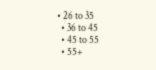• 26 to 35
  • 36 to 45
  • 45 to 55
  • 55+